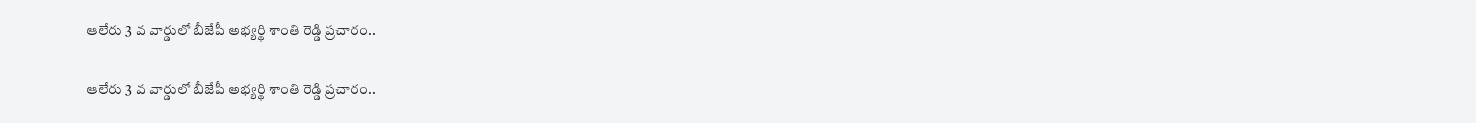ఆలేరు 3 వ వార్డులో బీజేపీ అభ్యర్థి శాంతి రెడ్డి ప్రచారం..

ఆలేరు 3 వ వార్డులో బీజేపీ అభ్యర్థి శాంతి రెడ్డి ప్రచారం..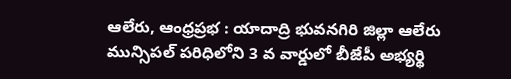ఆలేరు, ఆంధ్రప్రభ : యాదాద్రి భువనగిరి జిల్లా ఆలేరు మున్సిపల్ పరిధిలోని 3 వ వార్డులో బీజేపీ అభ్యర్థి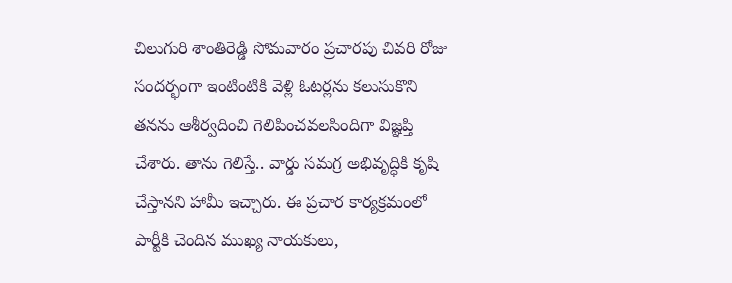చిలుగురి శాంతిరెడ్డి సోమవారం ప్రచారపు చివరి రోజు సందర్భంగా ఇంటింటికి వెళ్లి ఓటర్లను కలుసుకొని తనను ఆశీర్వదించి గెలిపించవలసిందిగా విజ్ఞప్తి చేశారు. తాను గెలిస్తే.. వార్డు సమగ్ర అభివృద్ధికి కృషి చేస్తానని హామీ ఇచ్చారు. ఈ ప్రచార కార్యక్రమంలో పార్టీకి చెందిన ముఖ్య నాయకులు,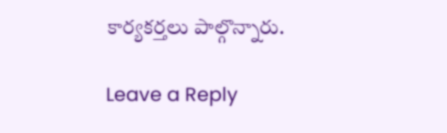కార్యకర్తలు పాల్గొన్నారు.

Leave a Reply